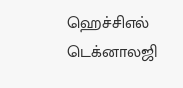ஹெச்சிஎல் டெக்னாலஜி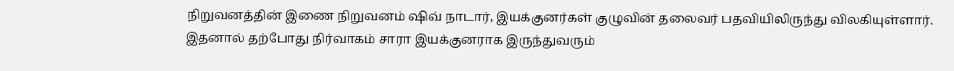நிறுவனத்தின் இணை நிறுவனம் ஷிவ் நாடார், இயக்குனர்கள் குழுவின் தலைவர் பதவியிலிருந்து விலகியுள்ளார்.
இதனால் தற்போது நிர்வாகம் சாரா இயக்குனராக இருந்துவரும்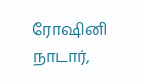ரோஷினி நாடார்,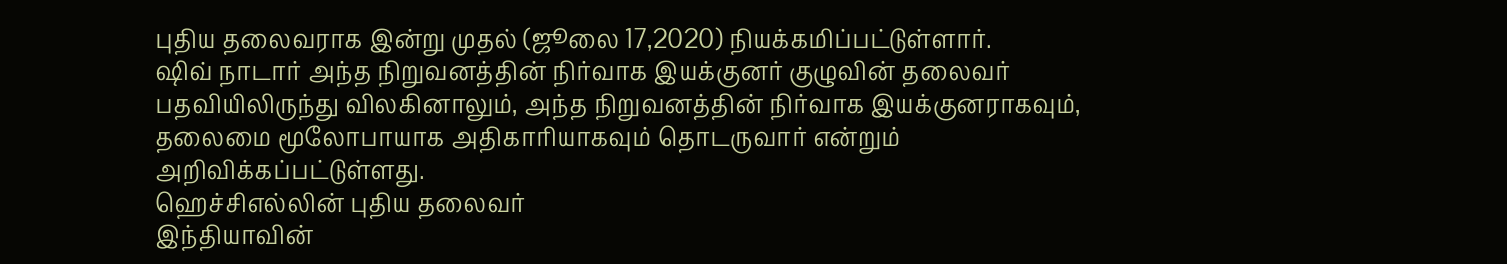புதிய தலைவராக இன்று முதல் (ஜூலை 17,2020) நியக்கமிப்பட்டுள்ளார்.
ஷிவ் நாடார் அந்த நிறுவனத்தின் நிர்வாக இயக்குனர் குழுவின் தலைவர் பதவியிலிருந்து விலகினாலும், அந்த நிறுவனத்தின் நிர்வாக இயக்குனராகவும், தலைமை மூலோபாயாக அதிகாரியாகவும் தொடருவார் என்றும் அறிவிக்கப்பட்டுள்ளது.
ஹெச்சிஎல்லின் புதிய தலைவர்
இந்தியாவின்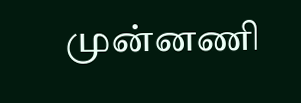முன்னணி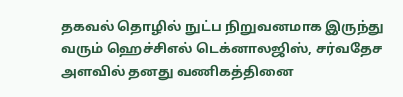தகவல் தொழில் நுட்ப நிறுவனமாக இருந்து வரும் ஹெச்சிஎல் டெக்னாலஜிஸ், சர்வதேச அளவில் தனது வணிகத்தினை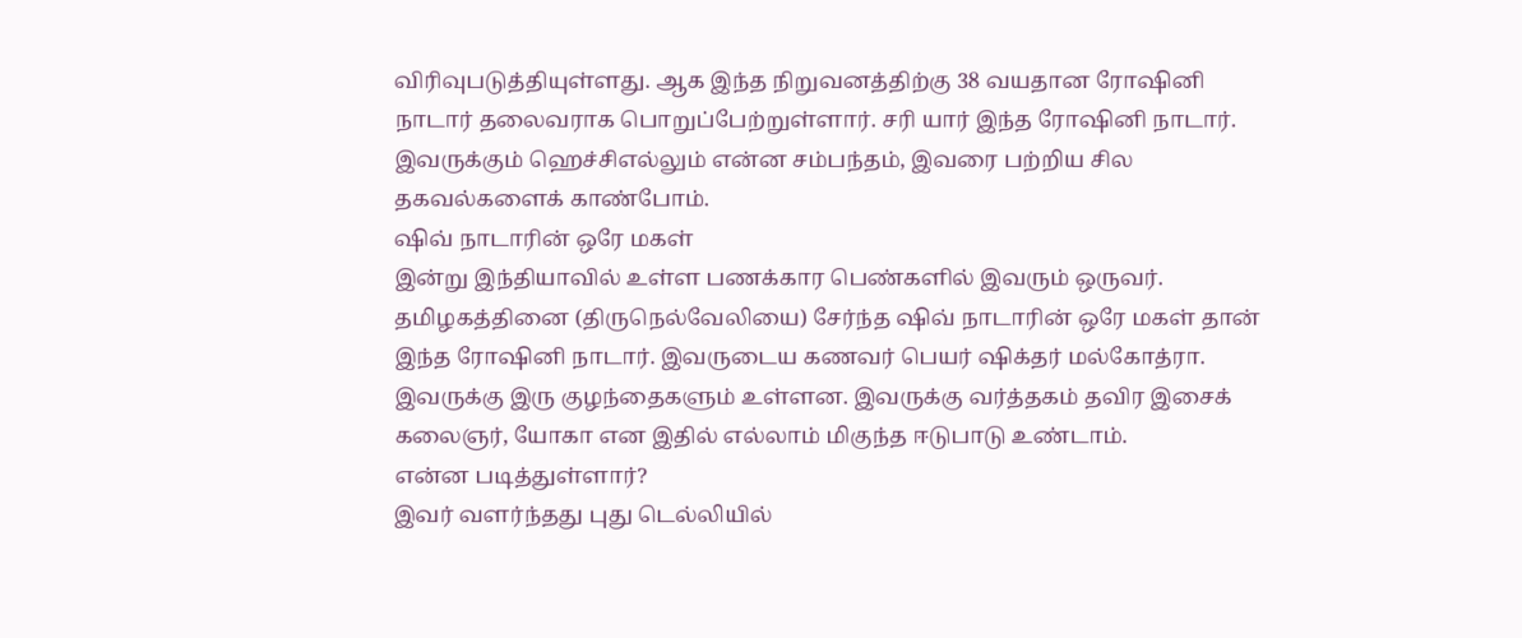விரிவுபடுத்தியுள்ளது. ஆக இந்த நிறுவனத்திற்கு 38 வயதான ரோஷினி நாடார் தலைவராக பொறுப்பேற்றுள்ளார். சரி யார் இந்த ரோஷினி நாடார். இவருக்கும் ஹெச்சிஎல்லும் என்ன சம்பந்தம், இவரை பற்றிய சில தகவல்களைக் காண்போம்.
ஷிவ் நாடாரின் ஒரே மகள்
இன்று இந்தியாவில் உள்ள பணக்கார பெண்களில் இவரும் ஒருவர். தமிழகத்தினை (திருநெல்வேலியை) சேர்ந்த ஷிவ் நாடாரின் ஒரே மகள் தான் இந்த ரோஷினி நாடார். இவருடைய கணவர் பெயர் ஷிக்தர் மல்கோத்ரா. இவருக்கு இரு குழந்தைகளும் உள்ளன. இவருக்கு வர்த்தகம் தவிர இசைக் கலைஞர், யோகா என இதில் எல்லாம் மிகுந்த ஈடுபாடு உண்டாம்.
என்ன படித்துள்ளார்?
இவர் வளர்ந்தது புது டெல்லியில்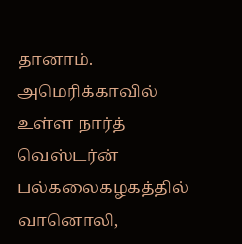தானாம். அமெரிக்காவில் உள்ள நார்த் வெஸ்டர்ன் பல்கலைகழகத்தில் வானொலி,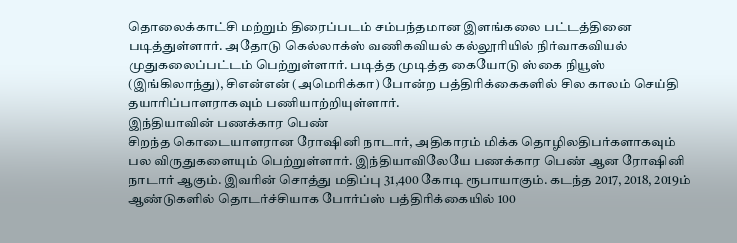தொலைக்காட்சி மற்றும் திரைப்படம் சம்பந்தமான இளங்கலை பட்டத்தினை படித்துள்ளார். அதோடு கெல்லாக்ஸ் வணிகவியல் கல்லூரியில் நிர்வாகவியல் முதுகலைப்பட்டம் பெற்றுள்ளார். படித்த முடித்த கையோடு ஸ்கை நியூஸ் (இங்கிலாந்து), சிஎன்என் (அமெரிக்கா) போன்ற பத்திரிக்கைகளில் சில காலம் செய்தி தயாரிப்பாளராகவும் பணியாற்றியுள்ளார்.
இந்தியாவின் பணக்கார பெண்
சிறந்த கொடையாளரான ரோஷினி நாடார், அதிகாரம் மிக்க தொழிலதிபர்களாகவும் பல விருதுகளையும் பெற்றுள்ளார். இந்தியாவிலேயே பணக்கார பெண் ஆன ரோஷினி நாடார் ஆகும். இவரின் சொத்து மதிப்பு 31,400 கோடி ரூபாயாகும். கடந்த 2017, 2018, 2019ம் ஆண்டுகளில் தொடர்ச்சியாக போர்ப்ஸ் பத்திரிக்கையில் 100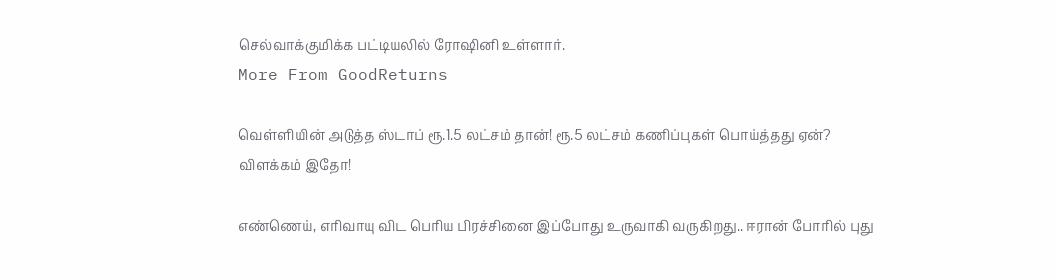செல்வாக்குமிக்க பட்டியலில் ரோஷினி உள்ளார்.
More From GoodReturns

வெள்ளியின் அடுத்த ஸ்டாப் ரூ.1.5 லட்சம் தான்! ரூ.5 லட்சம் கணிப்புகள் பொய்த்தது ஏன்? விளக்கம் இதோ!

எண்ணெய், எரிவாயு விட பெரிய பிரச்சினை இப்போது உருவாகி வருகிறது.. ஈரான் போரில் புது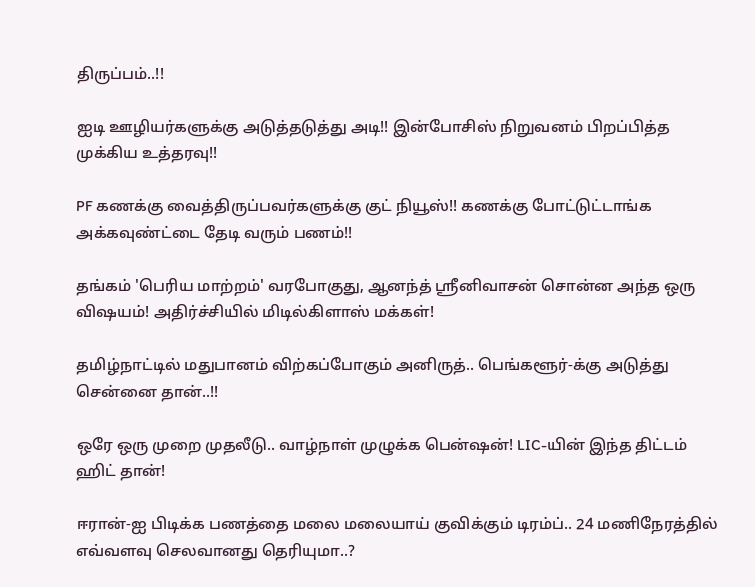திருப்பம்..!!

ஐடி ஊழியர்களுக்கு அடுத்தடுத்து அடி!! இன்போசிஸ் நிறுவனம் பிறப்பித்த முக்கிய உத்தரவு!!

PF கணக்கு வைத்திருப்பவர்களுக்கு குட் நியூஸ்!! கணக்கு போட்டுட்டாங்க அக்கவுண்ட்டை தேடி வரும் பணம்!!

தங்கம் 'பெரிய மாற்றம்' வரபோகுது, ஆனந்த் ஸ்ரீனிவாசன் சொன்ன அந்த ஒரு விஷயம்! அதிர்ச்சியில் மிடில்கிளாஸ் மக்கள்!

தமிழ்நாட்டில் மதுபானம் விற்கப்போகும் அனிருத்.. பெங்களூர்-க்கு அடுத்து சென்னை தான்..!!

ஒரே ஒரு முறை முதலீடு.. வாழ்நாள் முழுக்க பென்ஷன்! LIC-யின் இந்த திட்டம் ஹிட் தான்!

ஈரான்-ஐ பிடிக்க பணத்தை மலை மலையாய் குவிக்கும் டிரம்ப்.. 24 மணிநேரத்தில் எவ்வளவு செலவானது தெரியுமா..?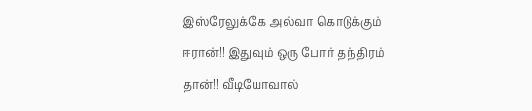இஸ்ரேலுக்கே அல்வா கொடுக்கும் ஈரான்!! இதுவும் ஒரு போர் தந்திரம் தான்!! வீடியோவால்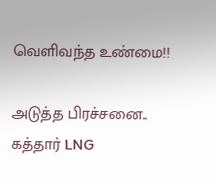வெளிவந்த உண்மை!!

அடுத்த பிரச்சனை.. கத்தார் LNG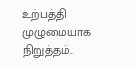உற்பத்தி முழுமையாக நிறுத்தம்..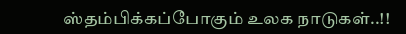ஸ்தம்பிக்கப்போகும் உலக நாடுகள்..!!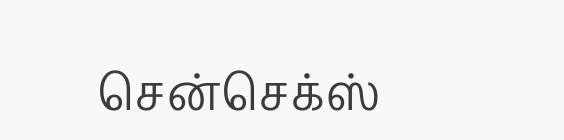சென்செக்ஸ்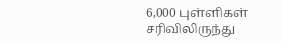6,000 புள்ளிகள் சரிவிலிருந்து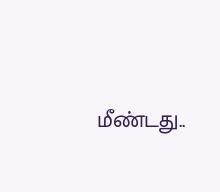மீண்டது..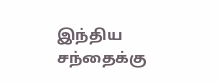இந்திய சந்தைக்கு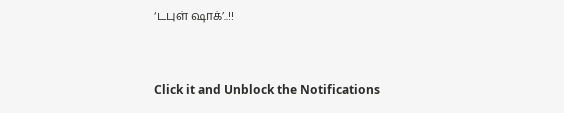‘டபுள் ஷாக்’..!!



Click it and Unblock the Notifications